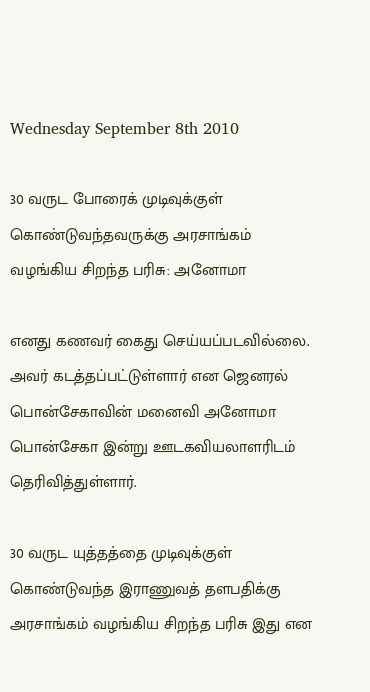Wednesday September 8th 2010

30 வருட போரைக் முடிவுக்குள் கொண்டுவந்தவருக்கு அரசாங்கம் வழங்கிய சிறந்த பரிசு: அனோமா

எனது கணவர் கைது செய்யப்படவில்லை. அவர் கடத்தப்பட்டுள்ளார் என ஜெனரல் பொன்சேகாவின் மனைவி அனோமா பொன்சேகா இன்று ஊடகவியலாளரிடம் தெரிவித்துள்ளார்.

30 வருட யுத்தத்தை முடிவுக்குள் கொண்டுவந்த இராணுவத் தளபதிக்கு அரசாங்கம் வழங்கிய சிறந்த பரிசு இது என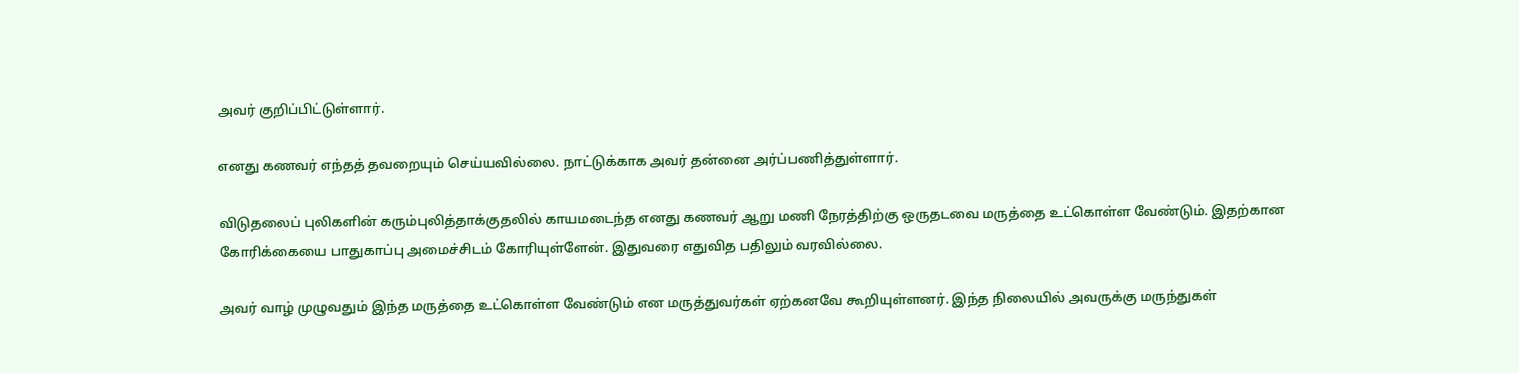அவர் குறிப்பிட்டுள்ளார்.

எனது கணவர் எந்தத் தவறையும் செய்யவில்லை. நாட்டுக்காக அவர் தன்னை அர்ப்பணித்துள்ளார்.

விடுதலைப் புலிகளின் கரும்புலித்தாக்குதலில் காயமடைந்த எனது கணவர் ஆறு மணி நேரத்திற்கு ஒருதடவை மருத்தை உட்கொள்ள வேண்டும். இதற்கான கோரிக்கையை பாதுகாப்பு அமைச்சிடம் கோரியுள்ளேன். இதுவரை எதுவித பதிலும் வரவில்லை.

அவர் வாழ் முழுவதும் இந்த மருத்தை உட்கொள்ள வேண்டும் என மருத்துவர்கள் ஏற்கனவே கூறியுள்ளனர். இந்த நிலையில் அவருக்கு மருந்துகள்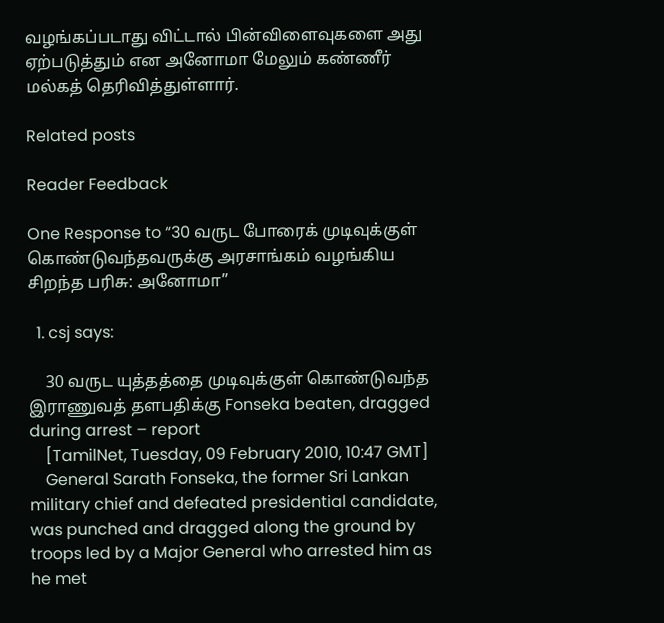வழங்கப்படாது விட்டால் பின்விளைவுகளை அது ஏற்படுத்தும் என அனோமா மேலும் கண்ணீர் மல்கத் தெரிவித்துள்ளார்.

Related posts

Reader Feedback

One Response to “30 வருட போரைக் முடிவுக்குள் கொண்டுவந்தவருக்கு அரசாங்கம் வழங்கிய சிறந்த பரிசு: அனோமா”

  1. csj says:

    30 வருட யுத்தத்தை முடிவுக்குள் கொண்டுவந்த இராணுவத் தளபதிக்கு Fonseka beaten, dragged during arrest – report
    [TamilNet, Tuesday, 09 February 2010, 10:47 GMT]
    General Sarath Fonseka, the former Sri Lankan military chief and defeated presidential candidate, was punched and dragged along the ground by troops led by a Major General who arrested him as he met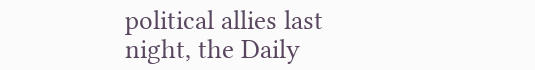political allies last night, the Daily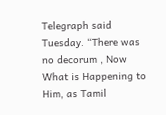Telegraph said Tuesday. “There was no decorum , Now What is Happening to Him, as Tamil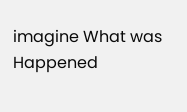imagine What was Happened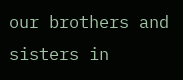our brothers and sisters in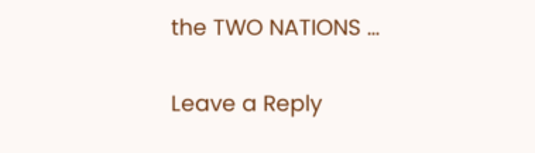the TWO NATIONS …

Leave a Reply